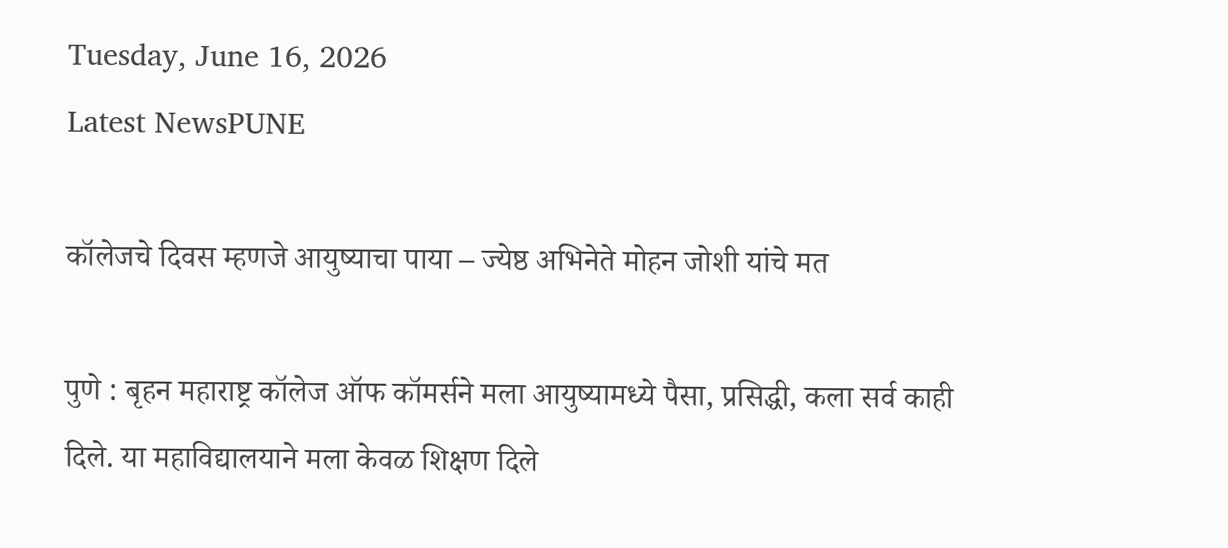Tuesday, June 16, 2026
Latest NewsPUNE

कॉलेजचे दिवस म्हणजे आयुष्याचा पाया – ज्येष्ठ अभिनेते मोहन जोशी यांचे मत

पुणे : बृहन महाराष्ट्र कॉलेज ऑफ कॉमर्सने मला आयुष्यामध्ये पैसा, प्रसिद्धी, कला सर्व काही दिले. या महाविद्यालयाने मला केवळ शिक्षण दिले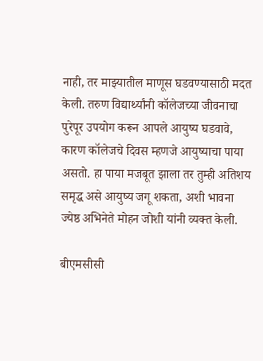नाही, तर माझ्यातील माणूस घडवण्यासाठी मदत केली. तरुण विद्यार्थ्यांनी कॉलेजच्या जीवनाचा पुरेपूर उपयोग करून आपले आयुष्य घडवावे, कारण कॉलेजचे दिवस म्हणजे आयुष्याचा पाया असतो. हा पाया मजबूत झाला तर तुम्ही अतिशय समृद्ध असे आयुष्य जगू शकता, अशी भावना ज्येष्ठ अभिनेते मोहन जोशी यांनी व्यक्त केली.

बीएमसीसी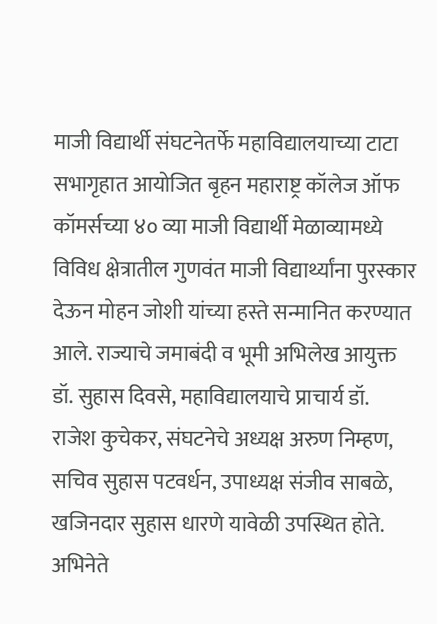माजी विद्यार्थी संघटनेतर्फे महाविद्यालयाच्या टाटा सभागृहात आयोजित बृहन महाराष्ट्र कॉलेज ऑफ कॉमर्सच्या ४० व्या माजी विद्यार्थी मेळाव्यामध्ये विविध क्षेत्रातील गुणवंत माजी विद्यार्थ्यांना पुरस्कार देऊन मोहन जोशी यांच्या हस्ते सन्मानित करण्यात आले. राज्याचे जमाबंदी व भूमी अभिलेख आयुक्त डॉ. सुहास दिवसे, महाविद्यालयाचे प्राचार्य डॉ. राजेश कुचेकर, संघटनेचे अध्यक्ष अरुण निम्हण, सचिव सुहास पटवर्धन, उपाध्यक्ष संजीव साबळे, खजिनदार सुहास धारणे यावेळी उपस्थित होते. अभिनेते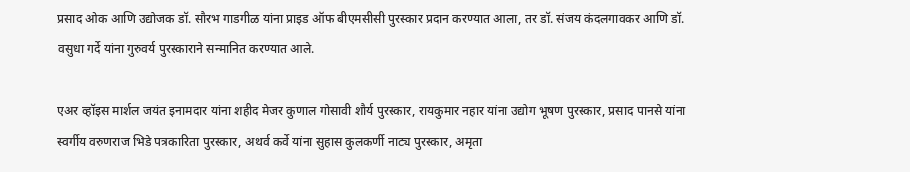प्रसाद ओक आणि उद्योजक डॉ. सौरभ गाडगीळ यांना प्राइड ऑफ बीएमसीसी पुरस्कार प्रदान करण्यात आला, तर डॉ. संजय कंदलगावकर आणि डॉ. वसुधा गर्दे यांना गुरुवर्य पुरस्काराने सन्मानित करण्यात आले.

एअर व्हॉइस मार्शल जयंत इनामदार यांना शहीद मेजर कुणाल गोसावी शौर्य पुरस्कार, रायकुमार नहार यांना उद्योग भूषण पुरस्कार, प्रसाद पानसे यांना स्वर्गीय वरुणराज भिडे पत्रकारिता पुरस्कार, अथर्व कर्वे यांना सुहास कुलकर्णी नाट्य पुरस्कार, अमृता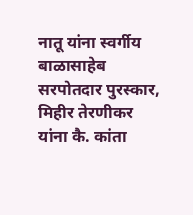नातू यांना स्वर्गीय बाळासाहेब सरपोतदार पुरस्कार, मिहीर तेरणीकर यांना कै. कांता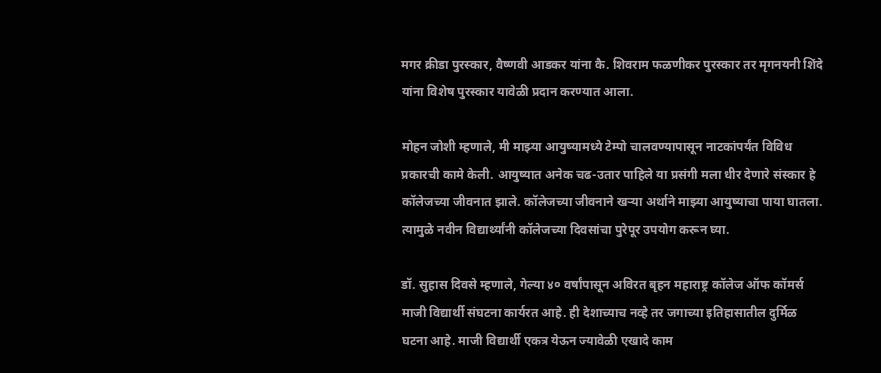मगर क्रीडा पुरस्कार, वैष्णवी आडकर यांना कै. शिवराम फळणीकर पुरस्कार तर मृगनयनी शिंदे यांना विशेष पुरस्कार यावेळी प्रदान करण्यात आला.

मोहन जोशी म्हणाले, मी माझ्या आयुष्यामध्ये टेम्पो चालवण्यापासून नाटकांपर्यंत विविध प्रकारची कामे केली. आयुष्यात अनेक चढ-उतार पाहिले या प्रसंगी मला धीर देणारे संस्कार हे कॉलेजच्या जीवनात झाले. कॉलेजच्या जीवनाने खऱ्या अर्थाने माझ्या आयुष्याचा पाया घातला. त्यामुळे नवीन विद्यार्थ्यांनी कॉलेजच्या दिवसांचा पुरेपूर उपयोग करून घ्या.

डॉ. सुहास दिवसे म्हणाले, गेल्या ४० वर्षांपासून अविरत बृहन महाराष्ट्र कॉलेज ऑफ कॉमर्स माजी विद्यार्थी संघटना कार्यरत आहे. ही देशाच्याच नव्हे तर जगाच्या इतिहासातील दुर्मिळ घटना आहे. माजी विद्यार्थी एकत्र येऊन ज्यावेळी एखादे काम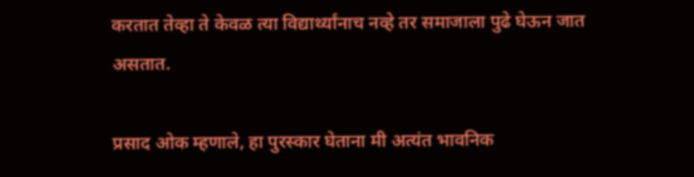करतात तेव्हा ते केवळ त्या विद्यार्थ्यांनाच नव्हे तर समाजाला पुढे घेऊन जात असतात.

प्रसाद ओक म्हणाले, हा पुरस्कार घेताना मी अत्यंत भावनिक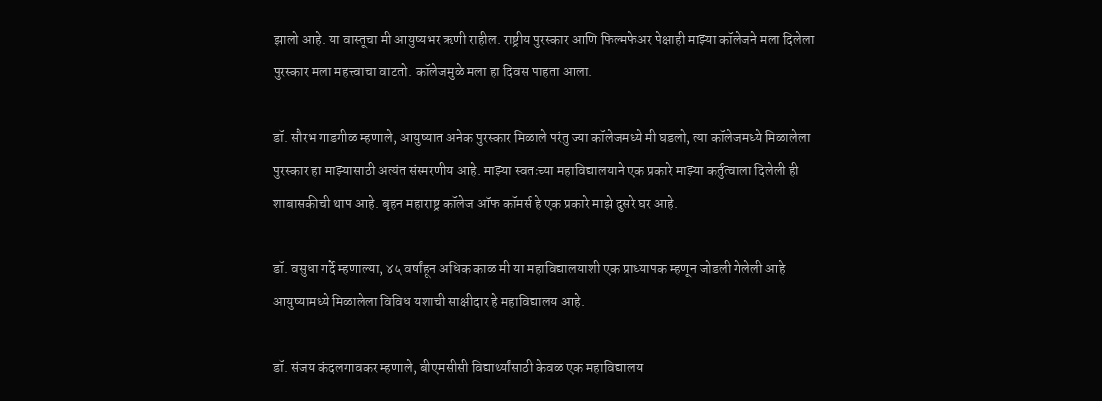झालो आहे. या वास्तूचा मी आयुष्यभर ऋणी राहील. राष्ट्रीय पुरस्कार आणि फिल्मफेअर पेक्षाही माझ्या कॉलेजने मला दिलेला पुरस्कार मला महत्त्वाचा वाटतो. कॉलेजमुळे मला हा दिवस पाहता आला.

डॉ. सौरभ गाडगीळ म्हणाले, आयुष्यात अनेक पुरस्कार मिळाले परंतु ज्या कॉलेजमध्ये मी घडलो, त्या कॉलेजमध्ये मिळालेला पुरस्कार हा माझ्यासाठी अत्यंत संस्मरणीय आहे. माझ्या स्वतःच्या महाविद्यालयाने एक प्रकारे माझ्या कर्तुत्वाला दिलेली ही शाबासकीची थाप आहे. बृहन महाराष्ट्र कॉलेज ऑफ कॉमर्स हे एक प्रकारे माझे दुसरे घर आहे.

डॉ. वसुधा गर्दे म्हणाल्या, ४५ वर्षांहून अधिक काळ मी या महाविद्यालयाशी एक प्राध्यापक म्हणून जोडली गेलेली आहे आयुष्यामध्ये मिळालेला विविध यशाची साक्षीदार हे महाविद्यालय आहे.

डॉ. संजय कंदलगावकर म्हणाले, बीएमसीसी विद्यार्थ्यांसाठी केवळ एक महाविद्यालय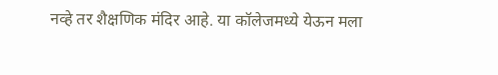नव्हे तर शैक्षणिक मंदिर आहे. या कॉलेजमध्ये येऊन मला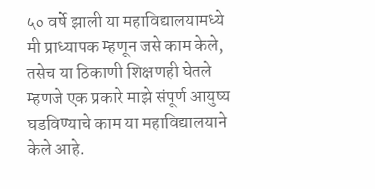५० वर्षे झाली या महाविद्यालयामध्ये मी प्राध्यापक म्हणून जसे काम केले, तसेच या ठिकाणी शिक्षणही घेतले म्हणजे एक प्रकारे माझे संपूर्ण आयुष्य घडविण्याचे काम या महाविद्यालयाने केले आहे.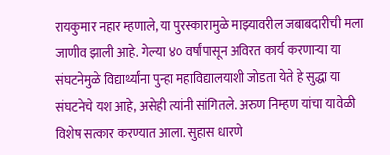रायकुमार नहार म्हणाले, या पुरस्कारामुळे माझ्यावरील जबाबदारीची मला जाणीव झाली आहे. गेल्या ४० वर्षांपासून अविरत कार्य करणाऱ्या या संघटनेमुळे विद्यार्थ्यांना पुन्हा महाविद्यालयाशी जोडता येते हे सुद्धा या संघटनेचे यश आहे, असेही त्यांनी सांगितले. अरुण निम्हण यांचा यावेळी विशेष सत्कार करण्यात आला. सुहास धारणे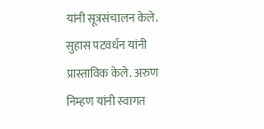यांनी सूत्रसंचालन केले. सुहास पटवर्धन यांनी प्रास्ताविक केले. अरुण निम्हण यांनी स्वागत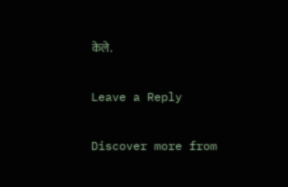केले.

Leave a Reply

Discover more from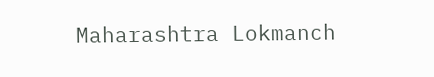Maharashtra Lokmanch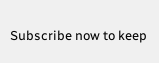Subscribe now to keep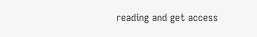reading and get access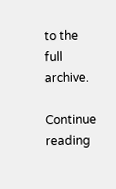to the full archive.

Continue reading